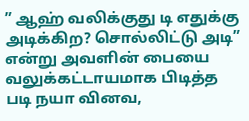” ஆஹ் வலிக்குது டி எதுக்கு அடிக்கிற? சொல்லிட்டு அடி” என்று அவளின் பையை வலுக்கட்டாயமாக பிடித்த படி நயா வினவ,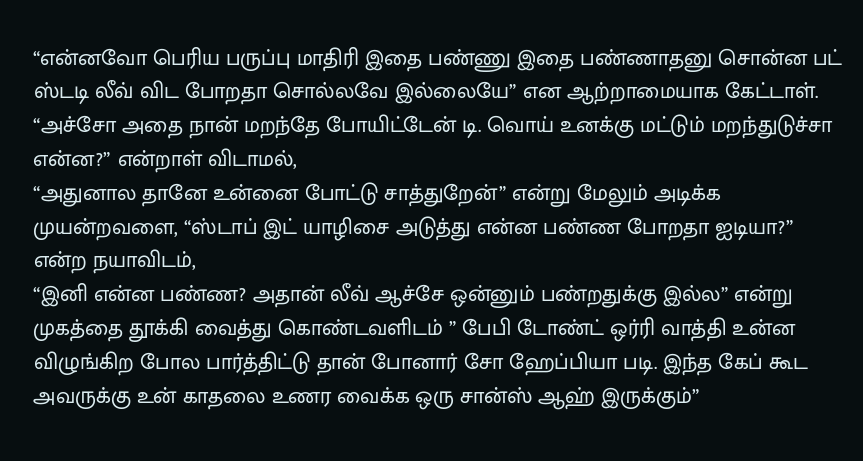“என்னவோ பெரிய பருப்பு மாதிரி இதை பண்ணு இதை பண்ணாதனு சொன்ன பட் ஸ்டடி லீவ் விட போறதா சொல்லவே இல்லையே” என ஆற்றாமையாக கேட்டாள்.
“அச்சோ அதை நான் மறந்தே போயிட்டேன் டி. வொய் உனக்கு மட்டும் மறந்துடுச்சா என்ன?” என்றாள் விடாமல்,
“அதுனால தானே உன்னை போட்டு சாத்துறேன்” என்று மேலும் அடிக்க முயன்றவளை, “ஸ்டாப் இட் யாழிசை அடுத்து என்ன பண்ண போறதா ஐடியா?” என்ற நயாவிடம்,
“இனி என்ன பண்ண? அதான் லீவ் ஆச்சே ஒன்னும் பண்றதுக்கு இல்ல” என்று முகத்தை தூக்கி வைத்து கொண்டவளிடம் ” பேபி டோண்ட் ஒர்ரி வாத்தி உன்ன விழுங்கிற போல பார்த்திட்டு தான் போனார் சோ ஹேப்பியா படி. இந்த கேப் கூட அவருக்கு உன் காதலை உணர வைக்க ஒரு சான்ஸ் ஆஹ் இருக்கும்”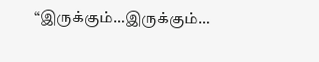“இருக்கும்…இருக்கும்…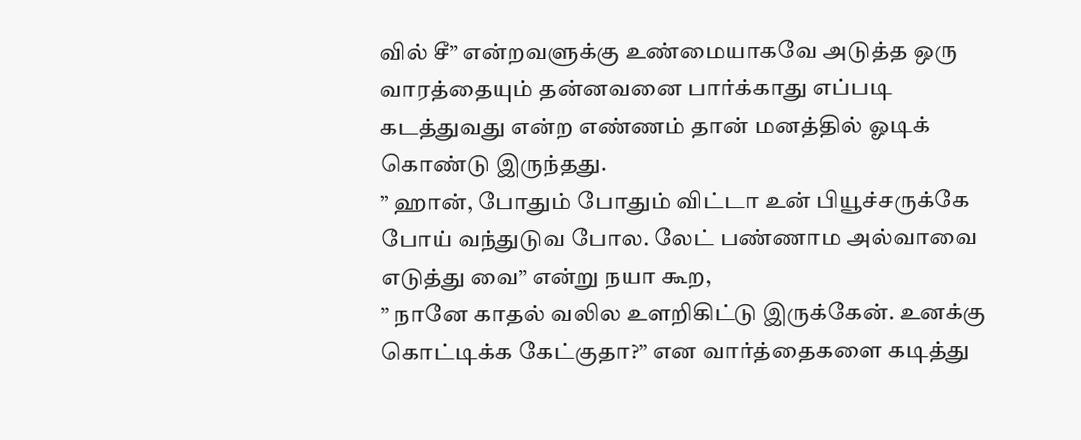வில் சீ” என்றவளுக்கு உண்மையாகவே அடுத்த ஒரு வாரத்தையும் தன்னவனை பார்க்காது எப்படி கடத்துவது என்ற எண்ணம் தான் மனத்தில் ஓடிக் கொண்டு இருந்தது.
” ஹான், போதும் போதும் விட்டா உன் பியூச்சருக்கே போய் வந்துடுவ போல. லேட் பண்ணாம அல்வாவை எடுத்து வை” என்று நயா கூற,
” நானே காதல் வலில உளறிகிட்டு இருக்கேன். உனக்கு கொட்டிக்க கேட்குதா?” என வார்த்தைகளை கடித்து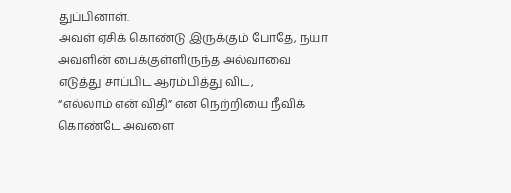துப்பினாள்.
அவள் ஏசிக் கொண்டு இருக்கும் போதே, நயா அவளின் பைக்குள்ளிருந்த அல்வாவை எடுத்து சாப்பிட ஆரம்பித்து விட,
“எல்லாம் என் விதி” என நெற்றியை நீவிக் கொண்டே அவளை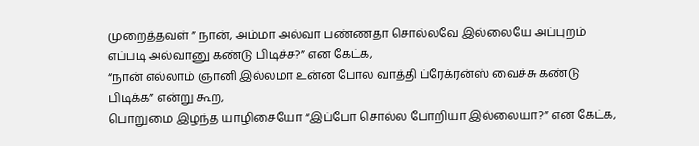முறைத்தவள் ” நான், அம்மா அல்வா பண்ணதா சொல்லவே இல்லையே அப்புறம் எப்படி அல்வானு கண்டு பிடிச்ச?” என கேட்க,
“நான் எல்லாம் ஞானி இல்லமா உன்ன போல வாத்தி ப்ரேக்ரன்ஸ் வைச்சு கண்டு பிடிக்க” என்று கூற,
பொறுமை இழந்த யாழிசையோ “இப்போ சொல்ல போறியா இல்லையா?” என கேட்க,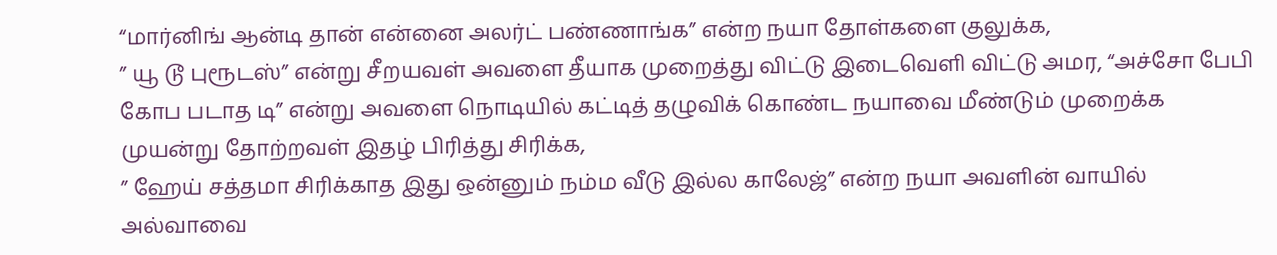“மார்னிங் ஆன்டி தான் என்னை அலர்ட் பண்ணாங்க” என்ற நயா தோள்களை குலுக்க,
” யூ டூ புரூடஸ்” என்று சீறயவள் அவளை தீயாக முறைத்து விட்டு இடைவெளி விட்டு அமர, “அச்சோ பேபி கோப படாத டி” என்று அவளை நொடியில் கட்டித் தழுவிக் கொண்ட நயாவை மீண்டும் முறைக்க முயன்று தோற்றவள் இதழ் பிரித்து சிரிக்க,
” ஹேய் சத்தமா சிரிக்காத இது ஒன்னும் நம்ம வீடு இல்ல காலேஜ்” என்ற நயா அவளின் வாயில் அல்வாவை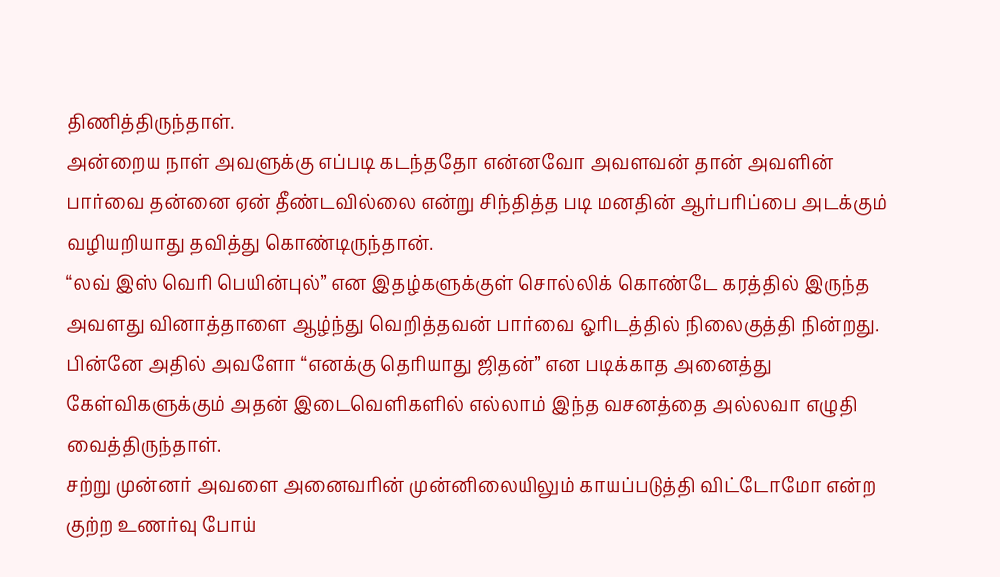திணித்திருந்தாள்.
அன்றைய நாள் அவளுக்கு எப்படி கடந்ததோ என்னவோ அவளவன் தான் அவளின் பார்வை தன்னை ஏன் தீண்டவில்லை என்று சிந்தித்த படி மனதின் ஆர்பரிப்பை அடக்கும் வழியறியாது தவித்து கொண்டிருந்தான்.
“லவ் இஸ் வெரி பெயின்புல்” என இதழ்களுக்குள் சொல்லிக் கொண்டே கரத்தில் இருந்த அவளது வினாத்தாளை ஆழ்ந்து வெறித்தவன் பார்வை ஓரிடத்தில் நிலைகுத்தி நின்றது.
பின்னே அதில் அவளோ “எனக்கு தெரியாது ஜிதன்” என படிக்காத அனைத்து கேள்விகளுக்கும் அதன் இடைவெளிகளில் எல்லாம் இந்த வசனத்தை அல்லவா எழுதி வைத்திருந்தாள்.
சற்று முன்னர் அவளை அனைவரின் முன்னிலையிலும் காயப்படுத்தி விட்டோமோ என்ற குற்ற உணர்வு போய்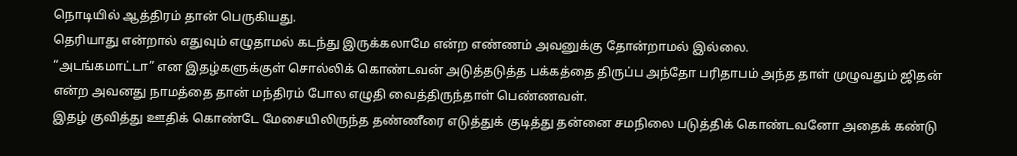நொடியில் ஆத்திரம் தான் பெருகியது.
தெரியாது என்றால் எதுவும் எழுதாமல் கடந்து இருக்கலாமே என்ற எண்ணம் அவனுக்கு தோன்றாமல் இல்லை.
“அடங்கமாட்டா” என இதழ்களுக்குள் சொல்லிக் கொண்டவன் அடுத்தடுத்த பக்கத்தை திருப்ப அந்தோ பரிதாபம் அந்த தாள் முழுவதும் ஜிதன் என்ற அவனது நாமத்தை தான் மந்திரம் போல எழுதி வைத்திருந்தாள் பெண்ணவள்.
இதழ் குவித்து ஊதிக் கொண்டே மேசையிலிருந்த தண்ணீரை எடுத்துக் குடித்து தன்னை சமநிலை படுத்திக் கொண்டவனோ அதைக் கண்டு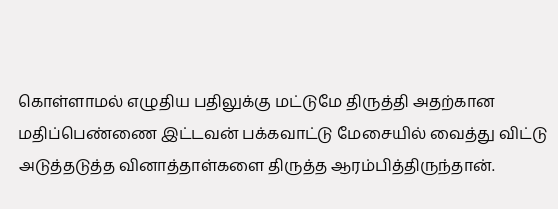கொள்ளாமல் எழுதிய பதிலுக்கு மட்டுமே திருத்தி அதற்கான மதிப்பெண்ணை இட்டவன் பக்கவாட்டு மேசையில் வைத்து விட்டு அடுத்தடுத்த வினாத்தாள்களை திருத்த ஆரம்பித்திருந்தான்.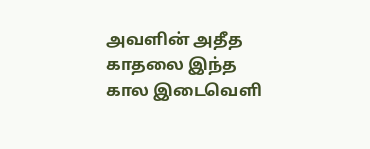அவளின் அதீத காதலை இந்த கால இடைவெளி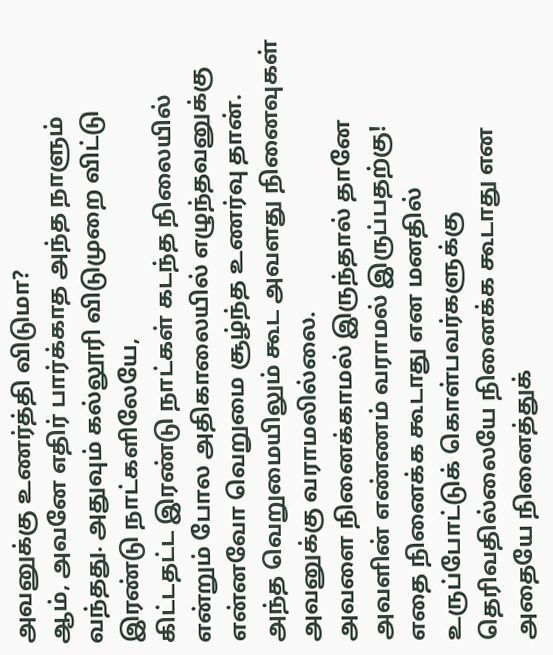அவனுக்கு உணர்த்தி விடுமா?
ஆம், அவனே எதிர் பார்க்காத அந்த நாளும் வந்தது. அதுவும் கல்லூரி விடுமுறை விட்டு இரண்டு நாட்களிலேயே,
கிட்டதட்ட இரண்டு நாட்கள் கடந்த நிலையில் என்றும் போல அதிகாலையில் எழுந்தவனுக்கு என்னவோ வெறுமை சூழ்ந்த உணர்வு தான்.
அந்த வெறுமையிலும் கூட அவளது நினைவுகள் அவனுக்கு வராமலில்லை.
அவளை நினைக்காமல் இருந்தால் தானே அவளின் எண்ணம் வராமல் இருப்பதற்கு!
எதை நினைக்க கூடாது என மனதில் உருப்போட்டுக் கொள்பவர்களுக்கு தெரிவதில்லையே நினைக்க கூடாது என அதையே நினைத்துக்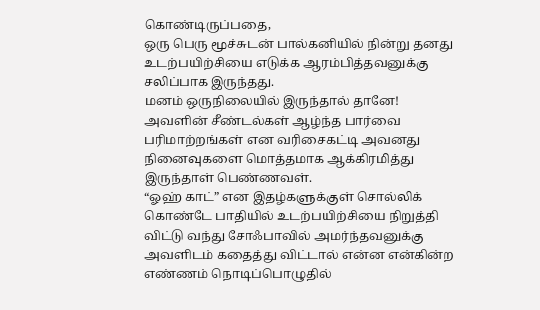கொண்டிருப்பதை,
ஒரு பெரு மூச்சுடன் பால்கனியில் நின்று தனது உடற்பயிற்சியை எடுக்க ஆரம்பித்தவனுக்கு சலிப்பாக இருந்தது.
மனம் ஒருநிலையில் இருந்தால் தானே!
அவளின் சீண்டல்கள் ஆழ்ந்த பார்வை பரிமாற்றங்கள் என வரிசைகட்டி அவனது நினைவுகளை மொத்தமாக ஆக்கிரமித்து இருந்தாள் பெண்ணவள்.
“ஓஹ் காட்” என இதழ்களுக்குள் சொல்லிக் கொண்டே பாதியில் உடற்பயிற்சியை நிறுத்தி விட்டு வந்து சோஃபாவில் அமர்ந்தவனுக்கு அவளிடம் கதைத்து விட்டால் என்ன என்கின்ற எண்ணம் நொடிப்பொழுதில்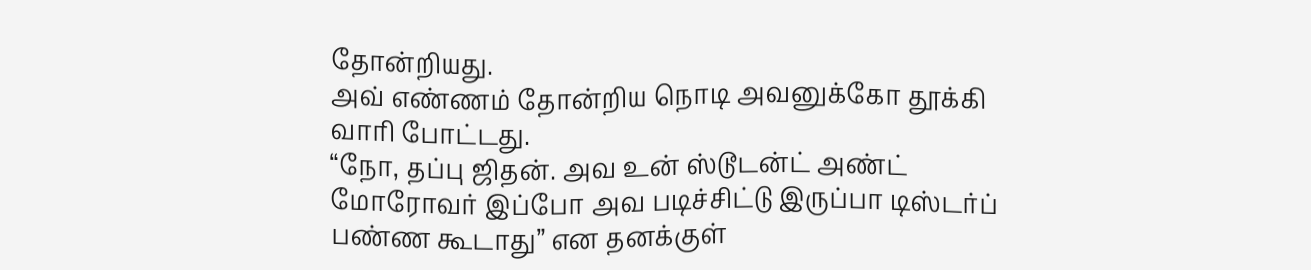தோன்றியது.
அவ் எண்ணம் தோன்றிய நொடி அவனுக்கோ தூக்கி வாரி போட்டது.
“நோ, தப்பு ஜிதன். அவ உன் ஸ்டூடன்ட் அண்ட் மோரோவர் இப்போ அவ படிச்சிட்டு இருப்பா டிஸ்டர்ப் பண்ண கூடாது” என தனக்குள்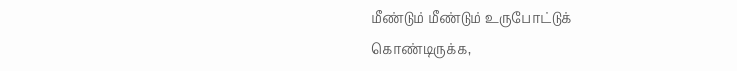மீண்டும் மீண்டும் உருபோட்டுக் கொண்டிருக்க,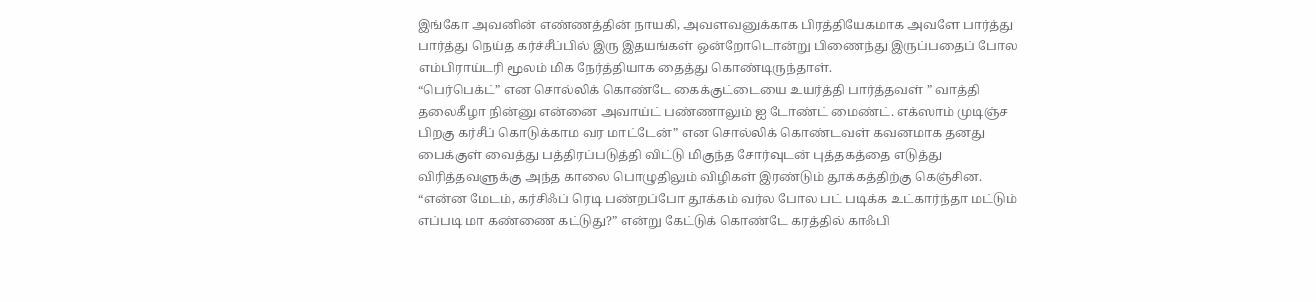இங்கோ அவனின் எண்ணத்தின் நாயகி, அவளவனுக்காக பிரத்தியேகமாக அவளே பார்த்து பார்த்து நெய்த கர்ச்சீப்பில் இரு இதயங்கள் ஒன்றோடொன்று பிணைந்து இருப்பதைப் போல எம்பிராய்டரி மூலம் மிக நேர்த்தியாக தைத்து கொண்டிருந்தாள்.
“பெர்பெக்ட்” என சொல்லிக் கொண்டே கைக்குட்டையை உயர்த்தி பார்த்தவள் ” வாத்தி தலைகீழா நின்னு என்னை அவாய்ட் பண்ணாலும் ஐ டோண்ட் மைண்ட். எக்ஸாம் முடிஞ்ச பிறகு கர்சீப் கொடுக்காம வர மாட்டேன்” என சொல்லிக் கொண்டவள் கவனமாக தனது பைக்குள் வைத்து பத்திரப்படுத்தி விட்டு மிகுந்த சோர்வுடன் புத்தகத்தை எடுத்து விரித்தவளுக்கு அந்த காலை பொழுதிலும் விழிகள் இரண்டும் தூக்கத்திற்கு கெஞ்சின.
“என்ன மேடம், கர்சிஃப் ரெடி பண்றப்போ தூக்கம் வர்ல போல பட் படிக்க உட்கார்ந்தா மட்டும் எப்படி மா கண்ணை கட்டுது?” என்று கேட்டுக் கொண்டே கரத்தில் காஃபி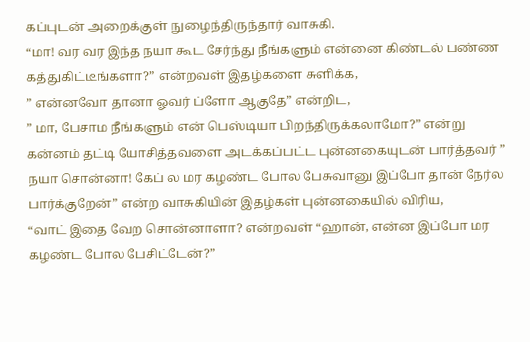கப்புடன் அறைக்குள் நுழைந்திருந்தார் வாசுகி.
“மா! வர வர இந்த நயா கூட சேர்ந்து நீங்களும் என்னை கிண்டல் பண்ண கத்துகிட்டீங்களா?” என்றவள் இதழ்களை சுளிக்க,
” என்னவோ தானா ஓவர் ப்ளோ ஆகுதே” என்றிட,
” மா, பேசாம நீங்களும் என் பெஸ்டியா பிறந்திருக்கலாமோ?” என்று கன்னம் தட்டி யோசித்தவளை அடக்கப்பட்ட புன்னகையுடன் பார்த்தவர் ” நயா சொன்னா! கேப் ல மர கழண்ட போல பேசுவானு இப்போ தான் நேர்ல பார்க்குறேன்” என்ற வாசுகியின் இதழ்கள் புன்னகையில் விரிய,
“வாட் இதை வேற சொன்னாளா? என்றவள் “ஹான், என்ன இப்போ மர கழண்ட போல பேசிட்டேன்?”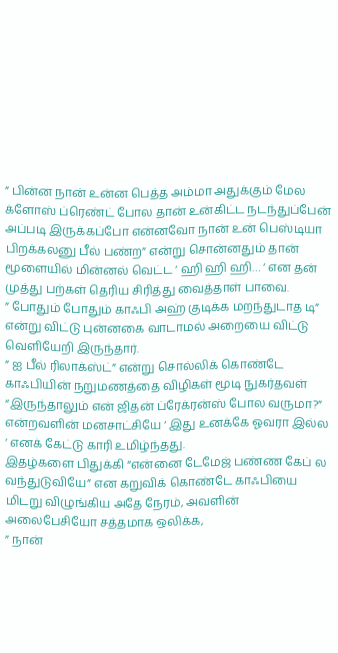” பின்ன நான் உன்ன பெத்த அம்மா அதுக்கும் மேல க்ளோஸ் ப்ரெண்ட் போல தான் உன்கிட்ட நடந்துப்பேன் அப்படி இருக்கப்போ என்னவோ நான் உன் பெஸ்டியா பிறக்கலனு பீல் பண்ற” என்று சொன்னதும் தான் மூளையில் மின்னல் வெட்ட ‘ ஹி ஹி ஹி… ‘ என தன் முத்து பற்கள் தெரிய சிரித்து வைத்தாள் பாவை.
” போதும் போதும் காஃபி அஹ் குடிக்க மறந்துடாத டி” என்று விட்டு புன்னகை வாடாமல் அறையை விட்டு வெளியேறி இருந்தார்.
” ஐ பீல் ரிலாக்ஸ்ட்” என்று சொல்லிக் கொண்டே காஃபியின் நறுமணத்தை விழிகள் மூடி நுகர்தவள் “இருந்தாலும் என் ஜிதன் ப்ரேக்ரன்ஸ் போல வருமா?” என்றவளின் மனசாட்சியே ‘ இது உனக்கே ஓவரா இல்ல ‘ எனக் கேட்டு காரி உமிழ்ந்தது.
இதழ்களை பிதுக்கி “என்னை டேமேஜ் பண்ண கேப் ல வந்துடுவியே” என கறுவிக் கொண்டே காஃபியை மிடறு விழுங்கிய அதே நேரம், அவளின் அலைபேசியோ சத்தமாக ஒலிக்க,
” நான்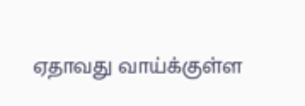ஏதாவது வாய்க்குள்ள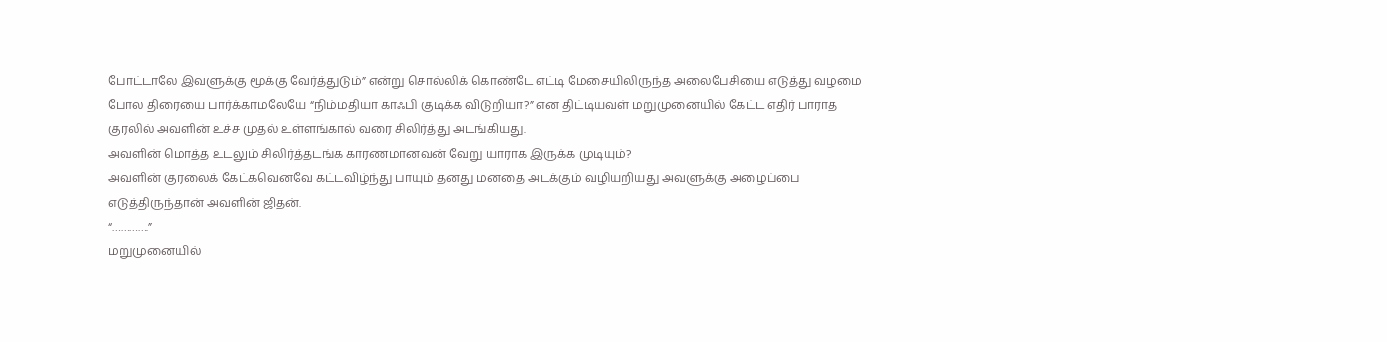போட்டாலே இவளுக்கு மூக்கு வேர்த்துடும்” என்று சொல்லிக் கொண்டே எட்டி மேசையிலிருந்த அலைபேசியை எடுத்து வழமை போல திரையை பார்க்காமலேயே “நிம்மதியா காஃபி குடிக்க விடுறியா?” என திட்டியவள் மறுமுனையில் கேட்ட எதிர் பாராத குரலில் அவளின் உச்ச முதல் உள்ளங்கால் வரை சிலிர்த்து அடங்கியது.
அவளின் மொத்த உடலும் சிலிர்த்தடங்க காரணமானவன் வேறு யாராக இருக்க முடியும்?
அவளின் குரலைக் கேட்கவெனவே கட்டவிழ்ந்து பாயும் தனது மனதை அடக்கும் வழியறியது அவளுக்கு அழைப்பை எடுத்திருந்தான் அவளின் ஜிதன்.
“………….”
மறுமுனையில்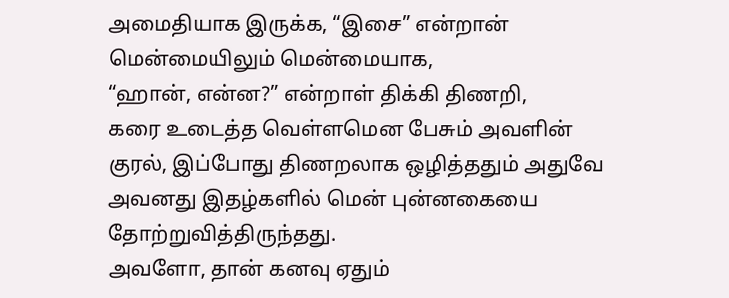அமைதியாக இருக்க, “இசை” என்றான் மென்மையிலும் மென்மையாக,
“ஹான், என்ன?” என்றாள் திக்கி திணறி,
கரை உடைத்த வெள்ளமென பேசும் அவளின் குரல், இப்போது திணறலாக ஒழித்ததும் அதுவே அவனது இதழ்களில் மென் புன்னகையை தோற்றுவித்திருந்தது.
அவளோ, தான் கனவு ஏதும்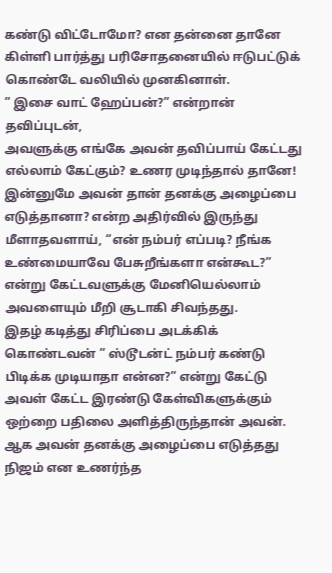கண்டு விட்டோமோ? என தன்னை தானே கிள்ளி பார்த்து பரிசோதனையில் ஈடுபட்டுக் கொண்டே வலியில் முனகினாள்.
” இசை வாட் ஹேப்பன்?” என்றான் தவிப்புடன்,
அவளுக்கு எங்கே அவன் தவிப்பாய் கேட்டது எல்லாம் கேட்கும்? உணர முடிந்தால் தானே!
இன்னுமே அவன் தான் தனக்கு அழைப்பை எடுத்தானா? என்ற அதிர்வில் இருந்து மீளாதவளாய், “என் நம்பர் எப்படி? நீங்க உண்மையாவே பேசுறீங்களா என்கூட?” என்று கேட்டவளுக்கு மேனியெல்லாம் அவளையும் மீறி சூடாகி சிவந்தது.
இதழ் கடித்து சிரிப்பை அடக்கிக் கொண்டவன் ” ஸ்டூடன்ட் நம்பர் கண்டு பிடிக்க முடியாதா என்ன?” என்று கேட்டு அவள் கேட்ட இரண்டு கேள்விகளுக்கும் ஒற்றை பதிலை அளித்திருந்தான் அவன்.
ஆக அவன் தனக்கு அழைப்பை எடுத்தது நிஜம் என உணர்ந்த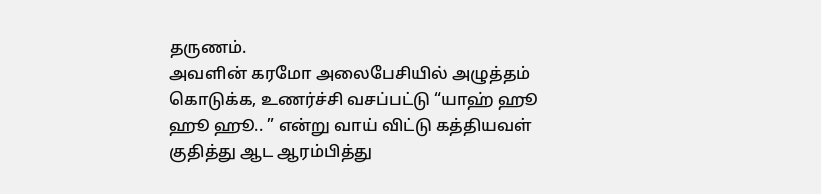தருணம்.
அவளின் கரமோ அலைபேசியில் அழுத்தம் கொடுக்க, உணர்ச்சி வசப்பட்டு “யாஹ் ஹூ ஹூ ஹூ.. ” என்று வாய் விட்டு கத்தியவள் குதித்து ஆட ஆரம்பித்து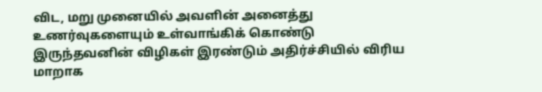விட, மறு முனையில் அவளின் அனைத்து உணர்வுகளையும் உள்வாங்கிக் கொண்டு இருந்தவனின் விழிகள் இரண்டும் அதிர்ச்சியில் விரிய மாறாக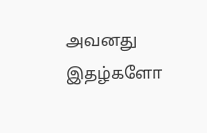அவனது இதழ்களோ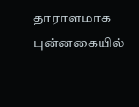தாராளமாக புன்னகையில்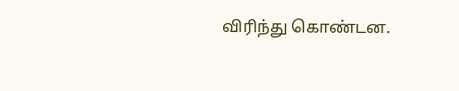விரிந்து கொண்டன.